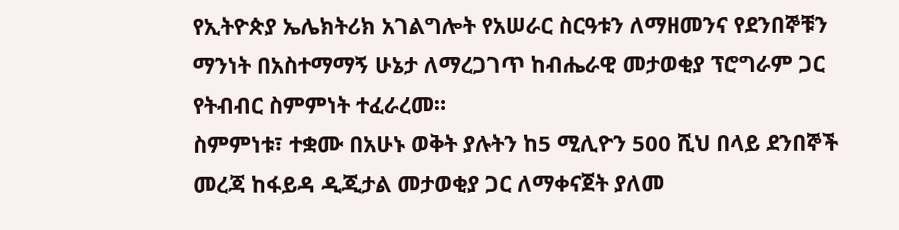የኢትዮጵያ ኤሌክትሪክ አገልግሎት የአሠራር ስርዓቱን ለማዘመንና የደንበኞቹን ማንነት በአስተማማኝ ሁኔታ ለማረጋገጥ ከብሔራዊ መታወቂያ ፕሮግራም ጋር የትብብር ስምምነት ተፈራረመ።
ስምምነቱ፣ ተቋሙ በአሁኑ ወቅት ያሉትን ከ5 ሚሊዮን 500 ሺህ በላይ ደንበኞች መረጃ ከፋይዳ ዲጂታል መታወቂያ ጋር ለማቀናጀት ያለመ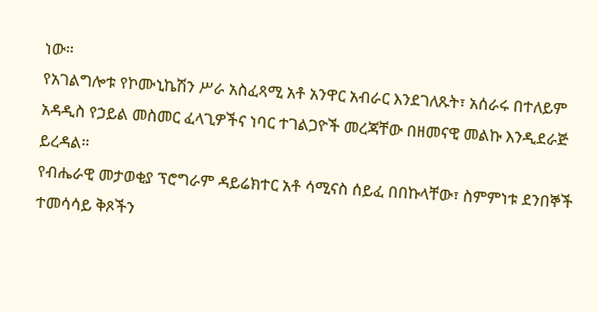ነው።
የአገልግሎቱ የኮሙኒኬሽን ሥራ አስፈጻሚ አቶ አንዋር አብራር እንደገለጹት፣ አሰራሩ በተለይም አዳዲስ የኃይል መስመር ፈላጊዎችና ነባር ተገልጋዮች መረጃቸው በዘመናዊ መልኩ እንዲደራጅ ይረዳል።
የብሔራዊ መታወቂያ ፕሮግራም ዳይሬክተር አቶ ሳሚናስ ሰይፈ በበኩላቸው፣ ስምምነቱ ደንበኞች ተመሳሳይ ቅጾችን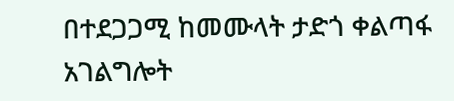በተደጋጋሚ ከመሙላት ታድጎ ቀልጣፋ አገልግሎት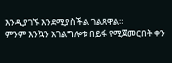እንዲያገኙ እንደሚያስችል ገልጸዋል።
ምንም እንኳን አገልግሎቱ በይፋ የሚጀመርበት ቀን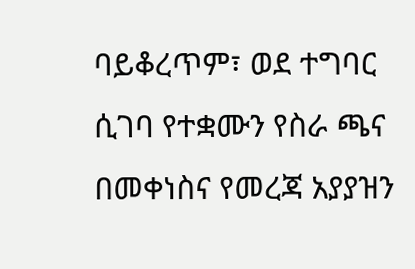ባይቆረጥም፣ ወደ ተግባር ሲገባ የተቋሙን የስራ ጫና በመቀነስና የመረጃ አያያዝን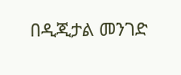በዲጂታል መንገድ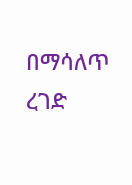በማሳለጥ ረገድ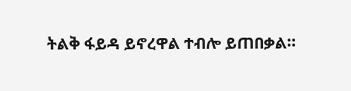ትልቅ ፋይዳ ይኖረዋል ተብሎ ይጠበቃል።